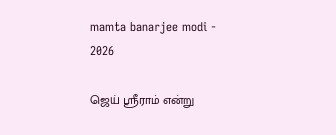mamta banarjee modi - 2026

ஜெய் ஸ்ரீராம் என்று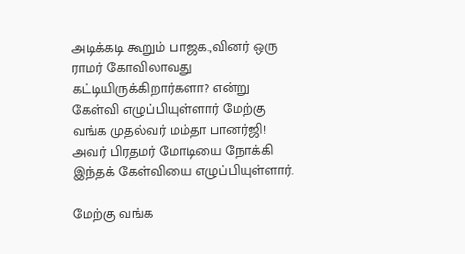அடிக்கடி கூறும் பாஜக.,வினர் ஒரு ராமர் கோவிலாவது கட்டியிருக்கிறார்களா? என்று கேள்வி எழுப்பியுள்ளார் மேற்கு வங்க முதல்வர் மம்தா பானர்ஜி! அவர் பிரதமர் மோடியை நோக்கி இந்தக் கேள்வியை எழுப்பியுள்ளார்.

மேற்கு வங்க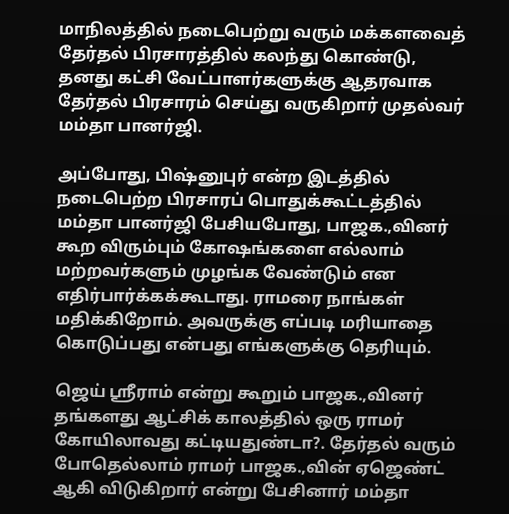மாநிலத்தில் நடைபெற்று வரும் மக்களவைத் தேர்தல் பிரசாரத்தில் கலந்து கொண்டு, தனது கட்சி வேட்பாளர்களுக்கு ஆதரவாக தேர்தல் பிரசாரம் செய்து வருகிறார் முதல்வர் மம்தா பானர்ஜி.

அப்போது, பிஷ்னுபுர் என்ற இடத்தில் நடைபெற்ற பிரசாரப் பொதுக்கூட்டத்தில் மம்தா பானர்ஜி பேசியபோது, பாஜக.,வினர் கூற விரும்பும் கோஷங்களை எல்லாம் மற்றவர்களும் முழங்க வேண்டும் என எதிர்பார்க்கக்கூடாது. ராமரை நாங்கள் மதிக்கிறோம். அவருக்கு எப்படி மரியாதை கொடுப்பது என்பது எங்களுக்கு தெரியும்.

ஜெய் ஸ்ரீராம் என்று கூறும் பாஜக.,வினர் தங்களது ஆட்சிக் காலத்தில் ஒரு ராமர் கோயிலாவது கட்டியதுண்டா?. தேர்தல் வரும் போதெல்லாம் ராமர் பாஜக.,வின் ஏஜெண்ட் ஆகி விடுகிறார் என்று பேசினார் மம்தா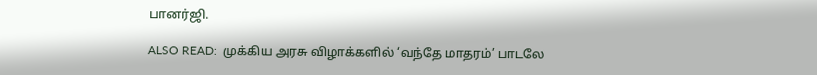பானர்ஜி.

ALSO READ:  முக்கிய அரசு விழாக்களில் ‘வந்தே மாதரம்’ பாடலே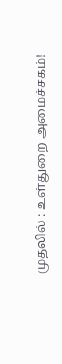முதலில் : உள்துறை அமைச்சகம்!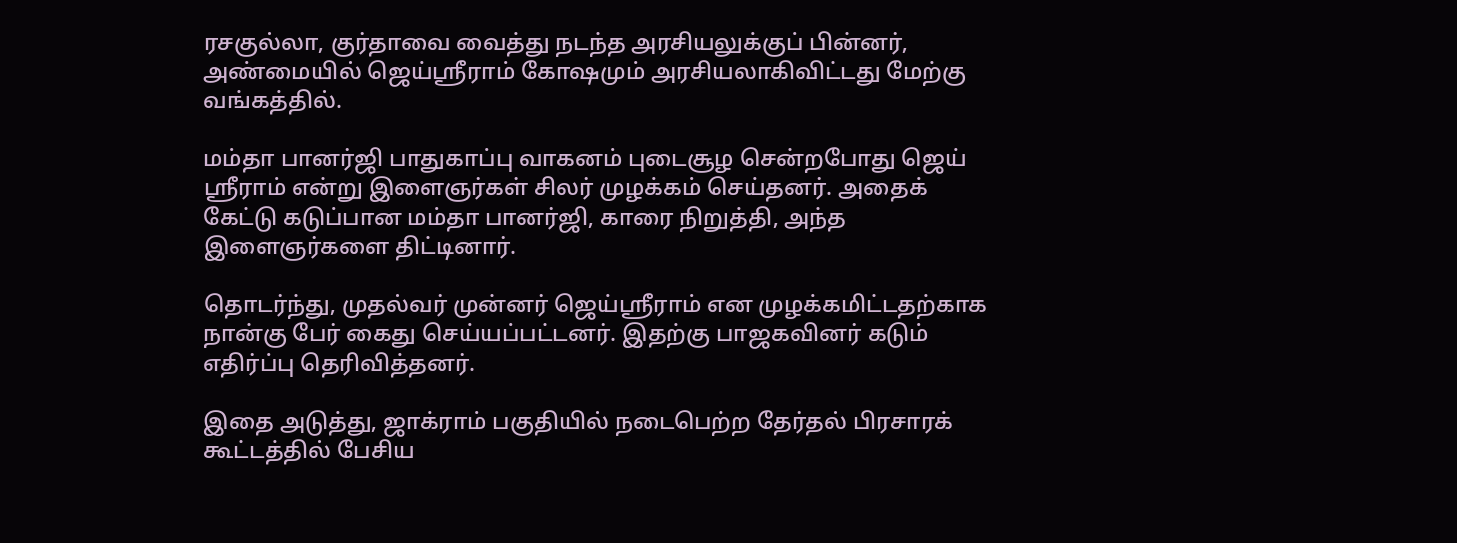ரசகுல்லா, குர்தாவை வைத்து நடந்த அரசியலுக்குப் பின்னர், அண்மையில் ஜெய்ஸ்ரீராம் கோஷமும் அரசியலாகிவிட்டது மேற்கு வங்கத்தில்.

மம்தா பானர்ஜி பாதுகாப்பு வாகனம் புடைசூழ சென்றபோது ஜெய் ஸ்ரீராம் என்று இளைஞர்கள் சிலர் முழக்கம் செய்தனர். அதைக் கேட்டு கடுப்பான மம்தா பானர்ஜி, காரை நிறுத்தி, அந்த இளைஞர்களை திட்டினார்.

தொடர்ந்து, முதல்வர் முன்னர் ஜெய்ஸ்ரீராம் என முழக்கமிட்டதற்காக நான்கு பேர் கைது செய்யப்பட்டனர். இதற்கு பாஜகவினர் கடும் எதிர்ப்பு தெரிவித்தனர்.

இதை அடுத்து, ஜாக்ராம் பகுதியில் நடைபெற்ற தேர்தல் பிரசாரக் கூட்டத்தில் பேசிய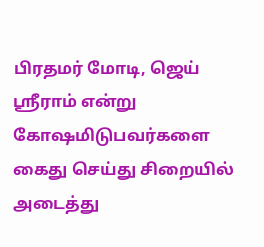பிரதமர் மோடி, ஜெய் ஸ்ரீராம் என்று கோஷமிடுபவர்களை கைது செய்து சிறையில் அடைத்து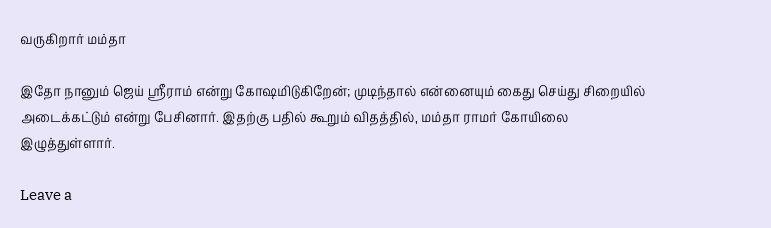வருகிறார் மம்தா

இதோ நானும் ஜெய் ஸ்ரீராம் என்று கோஷமிடுகிறேன்; முடிந்தால் என்னையும் கைது செய்து சிறையில் அடைக்கட்டும் என்று பேசினார். இதற்கு பதில் கூறும் விதத்தில், மம்தா ராமர் கோயிலை இழுத்துள்ளார்.

Leave a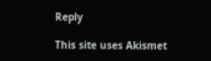Reply

This site uses Akismet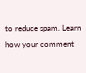to reduce spam. Learn how your comment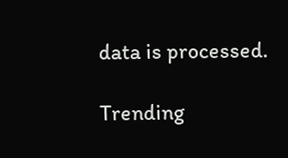data is processed.

Trending